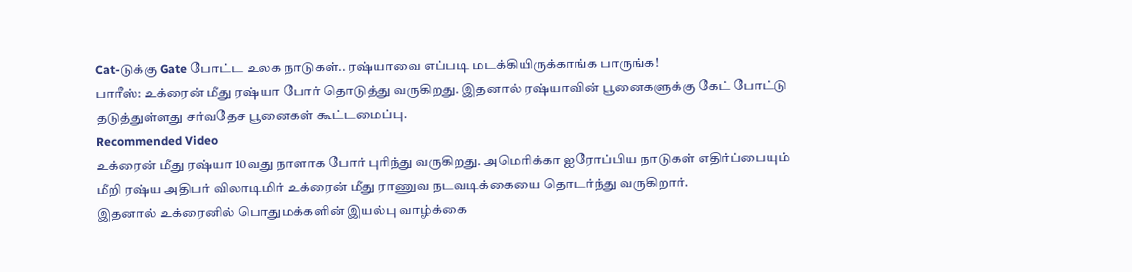Cat-டுக்கு Gate போட்ட உலக நாடுகள்.. ரஷ்யாவை எப்படி மடக்கியிருக்காங்க பாருங்க!
பாரீஸ்: உக்ரைன் மீது ரஷ்யா போர் தொடுத்து வருகிறது. இதனால் ரஷ்யாவின் பூனைகளுக்கு கேட் போட்டு தடுத்துள்ளது சர்வதேச பூனைகள் கூட்டமைப்பு.
Recommended Video
உக்ரைன் மீது ரஷ்யா 10வது நாளாக போர் புரிந்து வருகிறது. அமெரிக்கா ஐரோப்பிய நாடுகள் எதிர்ப்பையும் மீறி ரஷ்ய அதிபர் விலாடிமிர் உக்ரைன் மீது ராணுவ நடவடிக்கையை தொடர்ந்து வருகிறார்.
இதனால் உக்ரைனில் பொதுமக்களின் இயல்பு வாழ்க்கை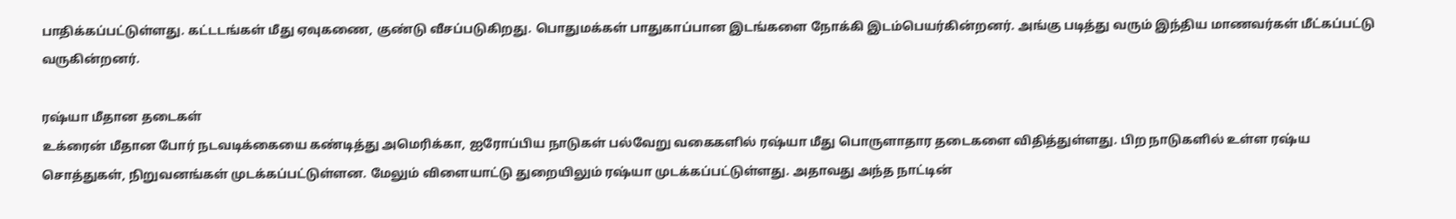பாதிக்கப்பட்டுள்ளது. கட்டடங்கள் மீது ஏவுகணை, குண்டு வீசப்படுகிறது. பொதுமக்கள் பாதுகாப்பான இடங்களை நோக்கி இடம்பெயர்கின்றனர். அங்கு படித்து வரும் இந்திய மாணவர்கள் மீட்கப்பட்டு வருகின்றனர்.

ரஷ்யா மீதான தடைகள்
உக்ரைன் மீதான போர் நடவடிக்கையை கண்டித்து அமெரிக்கா, ஐரோப்பிய நாடுகள் பல்வேறு வகைகளில் ரஷ்யா மீது பொருளாதார தடைகளை விதித்துள்ளது. பிற நாடுகளில் உள்ள ரஷ்ய சொத்துகள், நிறுவனங்கள் முடக்கப்பட்டுள்ளன. மேலும் விளையாட்டு துறையிலும் ரஷ்யா முடக்கப்பட்டுள்ளது. அதாவது அந்த நாட்டின்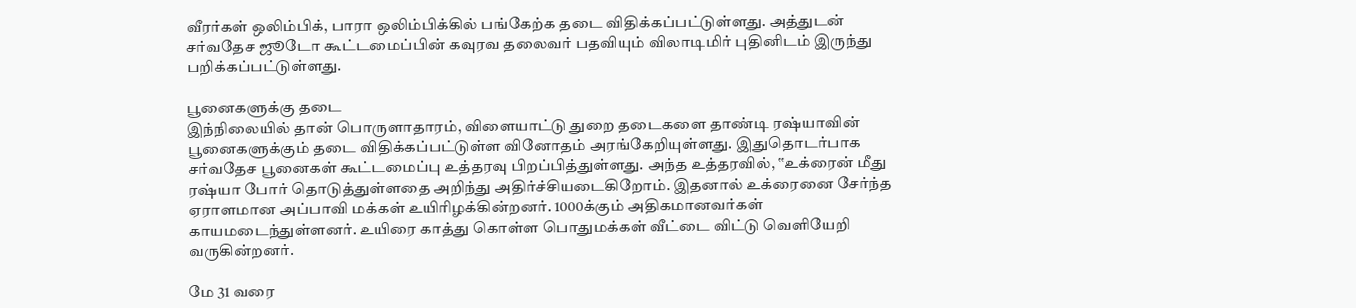வீரர்கள் ஒலிம்பிக், பாரா ஒலிம்பிக்கில் பங்கேற்க தடை விதிக்கப்பட்டுள்ளது. அத்துடன் சர்வதேச ஜூடோ கூட்டமைப்பின் கவுரவ தலைவர் பதவியும் விலாடிமிர் புதினிடம் இருந்து பறிக்கப்பட்டுள்ளது.

பூனைகளுக்கு தடை
இந்நிலையில் தான் பொருளாதாரம், விளையாட்டு துறை தடைகளை தாண்டி ரஷ்யாவின் பூனைகளுக்கும் தடை விதிக்கப்பட்டுள்ள வினோதம் அரங்கேறியுள்ளது. இதுதொடர்பாக சர்வதேச பூனைகள் கூட்டமைப்பு உத்தரவு பிறப்பித்துள்ளது. அந்த உத்தரவில், ‛‛உக்ரைன் மீது ரஷ்யா போர் தொடுத்துள்ளதை அறிந்து அதிர்ச்சியடைகிறோம். இதனால் உக்ரைனை சேர்ந்த ஏராளமான அப்பாவி மக்கள் உயிரிழக்கின்றனர். 1000க்கும் அதிகமானவர்கள் காயமடைந்துள்ளனர். உயிரை காத்து கொள்ள பொதுமக்கள் வீட்டை விட்டு வெளியேறி வருகின்றனர்.

மே 31 வரை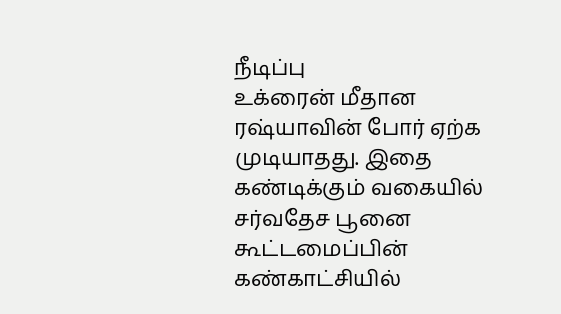நீடிப்பு
உக்ரைன் மீதான ரஷ்யாவின் போர் ஏற்க முடியாதது. இதை கண்டிக்கும் வகையில் சர்வதேச பூனை கூட்டமைப்பின் கண்காட்சியில்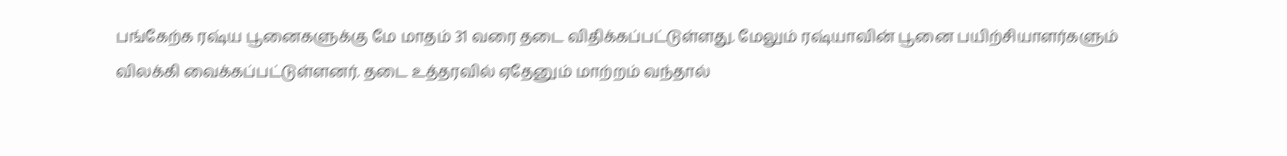பங்கேற்க ரஷ்ய பூனைகளுக்கு மே மாதம் 31 வரை தடை விதிக்கப்பட்டுள்ளது. மேலும் ரஷ்யாவின் பூனை பயிற்சியாளர்களும் விலக்கி வைக்கப்பட்டுள்ளனர். தடை உத்தரவில் ஏதேனும் மாற்றம் வந்தால்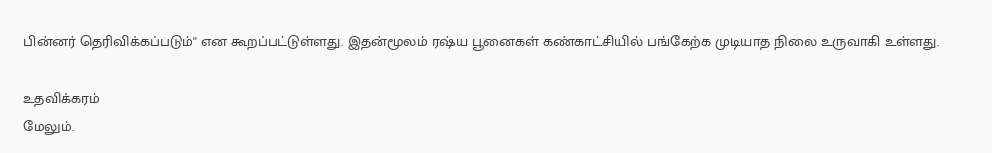பின்னர் தெரிவிக்கப்படும்'' என கூறப்பட்டுள்ளது. இதன்மூலம் ரஷ்ய பூனைகள் கண்காட்சியில் பங்கேற்க முடியாத நிலை உருவாகி உள்ளது.

உதவிக்கரம்
மேலும்.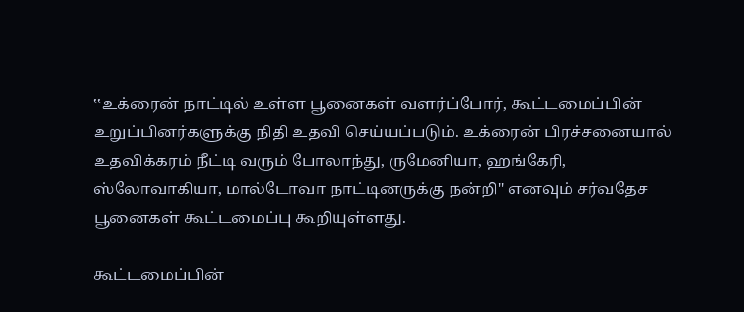‛‛உக்ரைன் நாட்டில் உள்ள பூனைகள் வளர்ப்போர், கூட்டமைப்பின் உறுப்பினர்களுக்கு நிதி உதவி செய்யப்படும். உக்ரைன் பிரச்சனையால் உதவிக்கரம் நீட்டி வரும் போலாந்து, ருமேனியா, ஹங்கேரி, ஸ்லோவாகியா, மால்டோவா நாட்டினருக்கு நன்றி'' எனவும் சர்வதேச பூனைகள் கூட்டமைப்பு கூறியுள்ளது.

கூட்டமைப்பின்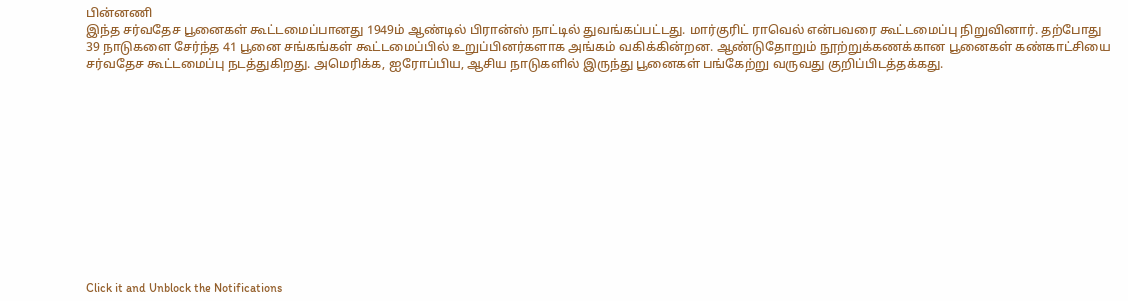பின்னணி
இந்த சர்வதேச பூனைகள் கூட்டமைப்பானது 1949ம் ஆண்டில் பிரான்ஸ் நாட்டில் துவங்கப்பட்டது. மார்குரிட் ராவெல் என்பவரை கூட்டமைப்பு நிறுவினார். தற்போது 39 நாடுகளை சேர்ந்த 41 பூனை சங்கங்கள் கூட்டமைப்பில் உறுப்பினர்களாக அங்கம் வகிக்கின்றன. ஆண்டுதோறும் நூற்றுக்கணக்கான பூனைகள் கண்காட்சியை சர்வதேச கூட்டமைப்பு நடத்துகிறது. அமெரிக்க, ஐரோப்பிய, ஆசிய நாடுகளில் இருந்து பூனைகள் பங்கேற்று வருவது குறிப்பிடத்தக்கது.












Click it and Unblock the Notifications